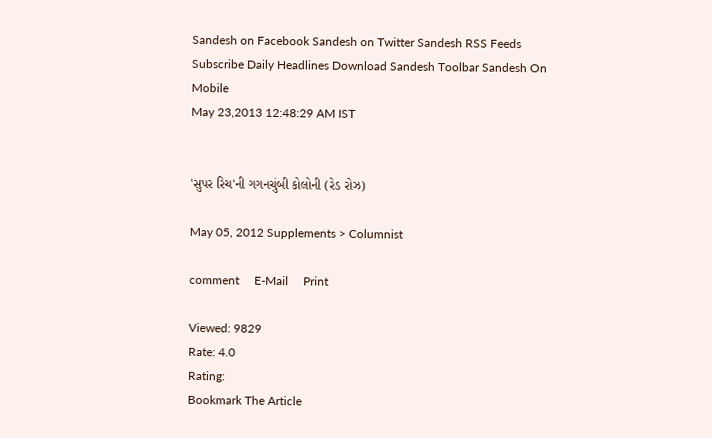Sandesh on Facebook Sandesh on Twitter Sandesh RSS Feeds Subscribe Daily Headlines Download Sandesh Toolbar Sandesh On Mobile
May 23,2013 12:48:29 AM IST


'સુપર રિચ'ની ગગનચુંબી કોલોની (રેડ રોઝ)

May 05, 2012 Supplements > Columnist

comment     E-Mail     Print

Viewed: 9829
Rate: 4.0
Rating:
Bookmark The Article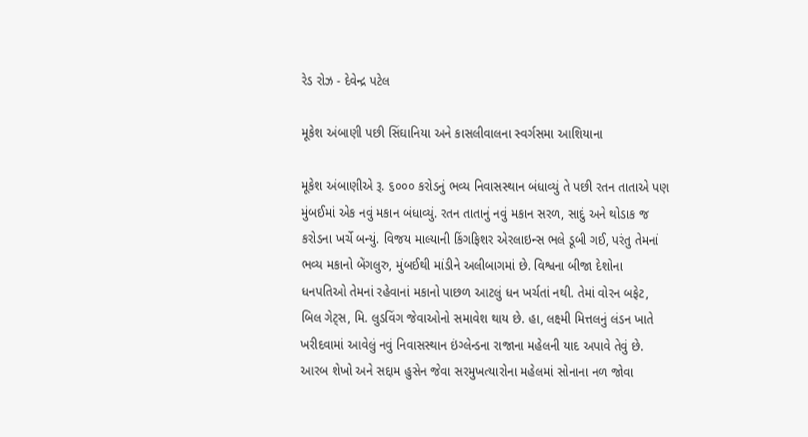રેડ રોઝ - દેવેન્દ્ર પટેલ

મૂકેશ અંબાણી પછી સિંઘાનિયા અને કાસલીવાલના સ્વર્ગસમા આશિયાના

મૂકેશ અંબાણીએ રૂ. ૬૦૦૦ કરોડનું ભવ્ય નિવાસસ્થાન બંધાવ્યું તે પછી રતન તાતાએ પણ મુંબઈમાં એક નવું મકાન બંધાવ્યું. રતન તાતાનું નવું મકાન સરળ, સાદું અને થોડાક જ કરોડના ખર્ચે બન્યું. વિજય માલ્યાની કિંગફિશર એરલાઇન્સ ભલે ડૂબી ગઈ, પરંતુ તેમનાં ભવ્ય મકાનો બેંગલુરુ, મુંબઈથી માંડીને અલીબાગમાં છે. વિશ્વના બીજા દેશોના ધનપતિઓ તેમનાં રહેવાનાં મકાનો પાછળ આટલું ધન ખર્ચતાં નથી. તેમાં વોરન બફેટ, બિલ ગેટ્સ, મિ. લુડવિંગ જેવાઓનો સમાવેશ થાય છે. હા, લક્ષ્મી મિત્તલનું લંડન ખાતે ખરીદવામાં આવેલું નવું નિવાસસ્થાન ઇંગ્લેન્ડના રાજાના મહેલની યાદ અપાવે તેવું છે. આરબ શેખો અને સદ્દામ હુસેન જેવા સરમુખત્યારોના મહેલમાં સોનાના નળ જોવા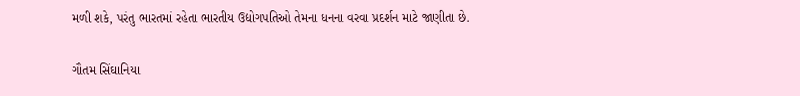મળી શકે, પરંતુ ભારતમાં રહેતા ભારતીય ઉદ્યોગપતિઓ તેમના ધનના વરવા પ્રદર્શન માટે જાણીતા છે.

ગૌતમ સિંઘાનિયા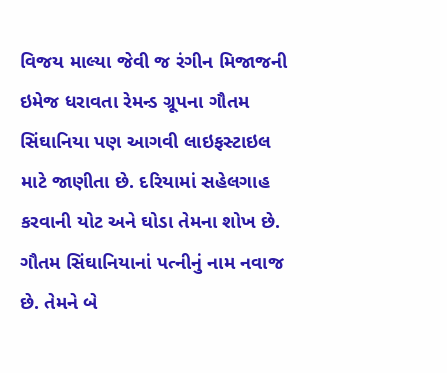વિજય માલ્યા જેવી જ રંગીન મિજાજની ઇમેજ ધરાવતા રેમન્ડ ગ્રૂપના ગૌતમ સિંઘાનિયા પણ આગવી લાઇફસ્ટાઇલ માટે જાણીતા છે. દરિયામાં સહેલગાહ કરવાની યોટ અને ઘોડા તેમના શોખ છે. ગૌતમ સિંઘાનિયાનાં પત્નીનું નામ નવાજ છે. તેમને બે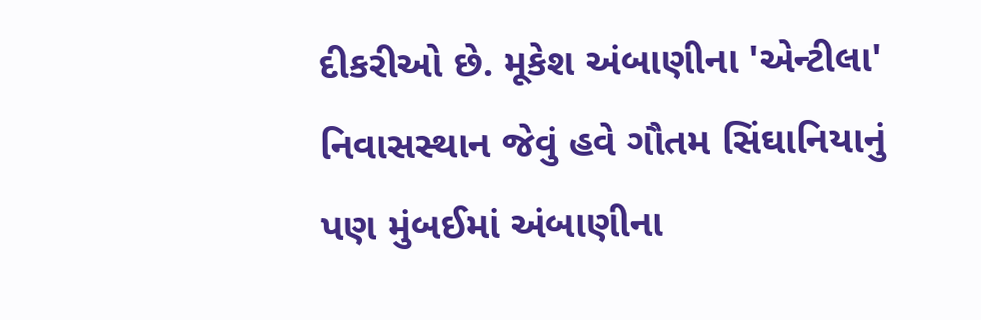દીકરીઓ છે. મૂકેશ અંબાણીના 'એન્ટીલા' નિવાસસ્થાન જેવું હવે ગૌતમ સિંઘાનિયાનું પણ મુંબઈમાં અંબાણીના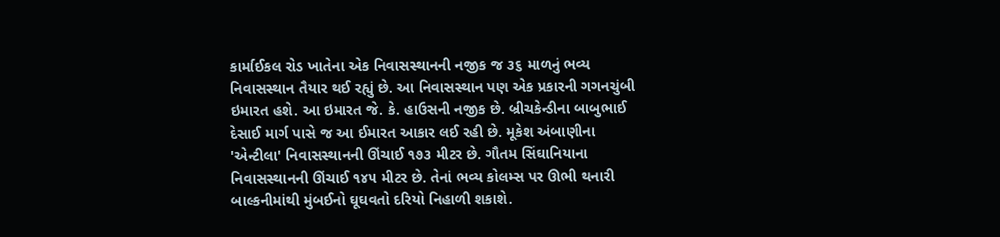કાર્માઈકલ રોડ ખાતેના એક નિવાસસ્થાનની નજીક જ ૩૬ માળનું ભવ્ય નિવાસસ્થાન તૈયાર થઈ રહ્યું છે. આ નિવાસસ્થાન પણ એક પ્રકારની ગગનચુંબી ઇમારત હશે. આ ઇમારત જે. કે. હાઉસની નજીક છે. બ્રીચકેન્ડીના બાબુભાઈ દેસાઈ માર્ગ પાસે જ આ ઈમારત આકાર લઈ રહી છે. મૂકેશ અંબાણીના 'એન્ટીલા' નિવાસસ્થાનની ઊંચાઈ ૧૭૩ મીટર છે. ગૌતમ સિંઘાનિયાના નિવાસસ્થાનની ઊંચાઈ ૧૪૫ મીટર છે. તેનાં ભવ્ય કોલમ્સ પર ઊભી થનારી બાલ્કનીમાંથી મુંબઈનો ઘૂઘવતો દરિયો નિહાળી શકાશે.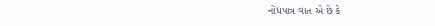નોંધપાત્ર વાત એ છે કે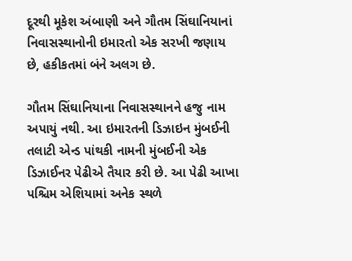દૂરથી મૂકેશ અંબાણી અને ગૌતમ સિંઘાનિયાનાં નિવાસસ્થાનોની ઇમારતો એક સરખી જણાય છે, હકીકતમાં બંને અલગ છે.

ગૌતમ સિંઘાનિયાના નિવાસસ્થાનને હજુ નામ અપાયું નથી. આ ઇમારતની ડિઝાઇન મુંબઈની તલાટી એન્ડ પાંથકી નામની મુંબઈની એક ડિઝાઈનર પેઢીએ તૈયાર કરી છે. આ પેઢી આખા પશ્ચિમ એશિયામાં અનેક સ્થળે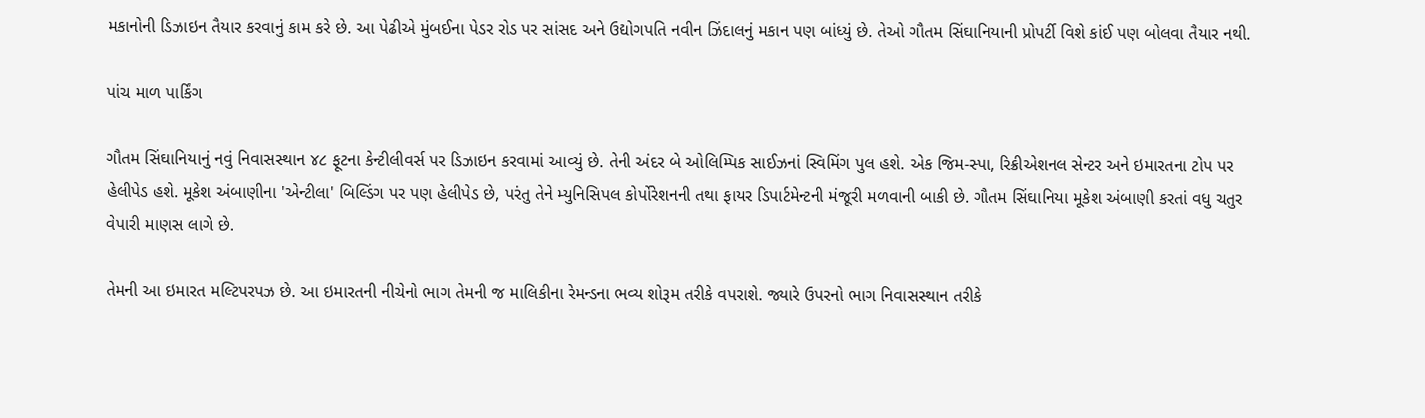મકાનોની ડિઝાઇન તૈયાર કરવાનું કામ કરે છે. આ પેઢીએ મુંબઈના પેડર રોડ પર સાંસદ અને ઉદ્યોગપતિ નવીન ઝિંદાલનું મકાન પણ બાંધ્યું છે. તેઓ ગૌતમ સિંઘાનિયાની પ્રોપર્ટી વિશે કાંઈ પણ બોલવા તૈયાર નથી.

પાંચ માળ પાર્કિંગ

ગૌતમ સિંઘાનિયાનું નવું નિવાસસ્થાન ૪૮ ફૂટના કેન્ટીલીવર્સ પર ડિઝાઇન કરવામાં આવ્યું છે. તેની અંદર બે ઓલિમ્પિક સાઈઝનાં સ્વિમિંગ પુલ હશે. એક જિમ-સ્પા, રિક્રીએશનલ સેન્ટર અને ઇમારતના ટોપ પર હેલીપેડ હશે. મૂકેશ અંબાણીના 'એન્ટીલા' બિલ્ડિંગ પર પણ હેલીપેડ છે, પરંતુ તેને મ્યુનિસિપલ કોર્પોરેશનની તથા ફાયર ડિપાર્ટમેન્ટની મંજૂરી મળવાની બાકી છે. ગૌતમ સિંઘાનિયા મૂકેશ અંબાણી કરતાં વધુ ચતુર વેપારી માણસ લાગે છે.

તેમની આ ઇમારત મલ્ટિપરપઝ છે. આ ઇમારતની નીચેનો ભાગ તેમની જ માલિકીના રેમન્ડના ભવ્ય શોરૂમ તરીકે વપરાશે. જ્યારે ઉપરનો ભાગ નિવાસસ્થાન તરીકે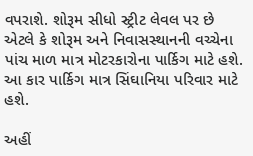વપરાશે. શોરૂમ સીધો સ્ટ્રીટ લેવલ પર છે એટલે કે શોરૂમ અને નિવાસસ્થાનની વચ્ચેના પાંચ માળ માત્ર મોટરકારોના પાર્કિગ માટે હશે. આ કાર પાર્કિગ માત્ર સિંઘાનિયા પરિવાર માટે હશે.

અહીં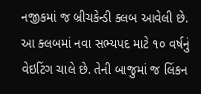નજીકમાં જ બ્રીચકેન્ડી ક્લબ આવેલી છે. આ ક્લબમાં નવા સભ્યપદ માટે ૧૦ વર્ષનું વેઇટિંગ ચાલે છે. તેની બાજુમાં જ લિંકન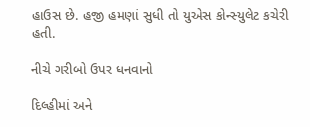હાઉસ છે. હજી હમણાં સુધી તો યુએસ કોન્સ્યુલેટ કચેરી હતી.

નીચે ગરીબો ઉપર ધનવાનો

દિલ્હીમાં અને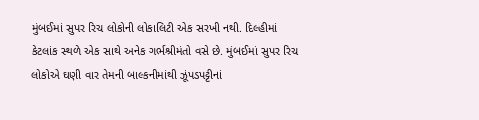મુંબઈમાં સુપર રિચ લોકોની લોકાલિટી એક સરખી નથી. દિલ્હીમાં કેટલાંક સ્થળે એક સાથે અનેક ગર્ભશ્રીમંતો વસે છે. મુંબઈમાં સુપર રિચ લોકોએ ઘણી વાર તેમની બાલ્કનીમાંથી ઝૂંપડપટ્ટીનાં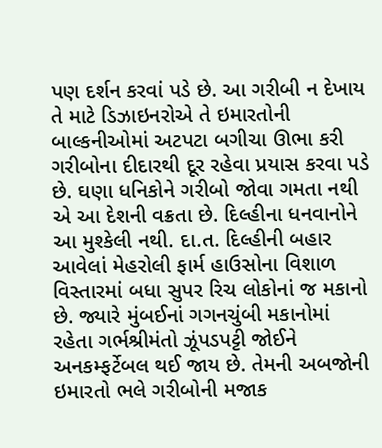પણ દર્શન કરવાં પડે છે. આ ગરીબી ન દેખાય તે માટે ડિઝાઇનરોએ તે ઇમારતોની બાલ્કનીઓમાં અટપટા બગીચા ઊભા કરી ગરીબોના દીદારથી દૂર રહેવા પ્રયાસ કરવા પડે છે. ઘણા ધનિકોને ગરીબો જોવા ગમતા નથી એ આ દેશની વક્રતા છે. દિલ્હીના ધનવાનોને આ મુશ્કેલી નથી. દા.ત. દિલ્હીની બહાર આવેલાં મેહરોલી ફાર્મ હાઉસોના વિશાળ વિસ્તારમાં બધા સુપર રિચ લોકોનાં જ મકાનો છે. જ્યારે મુંબઈનાં ગગનચુંબી મકાનોમાં રહેતા ગર્ભશ્રીમંતો ઝૂંપડપટ્ટી જોઈને અનકમ્ફર્ટેબલ થઈ જાય છે. તેમની અબજોની ઇમારતો ભલે ગરીબોની મજાક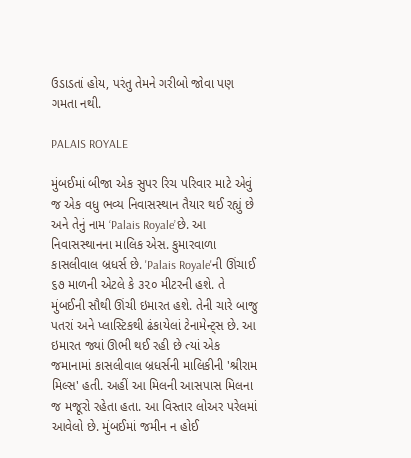ઉડાડતાં હોય, પરંતુ તેમને ગરીબો જોવા પણ ગમતા નથી.

PALAIS ROYALE

મુંબઈમાં બીજા એક સુપર રિચ પરિવાર માટે એવું જ એક વધુ ભવ્ય નિવાસસ્થાન તૈયાર થઈ રહ્યું છે અને તેનું નામ ‘Palais Royale’છે. આ નિવાસસ્થાનના માલિક એસ. કુમારવાળા કાસલીવાલ બ્રધર્સ છે. 'Palais Royale'ની ઊંચાઈ ૬૭ માળની એટલે કે ૩૨૦ મીટરની હશે. તે મુંબઈની સૌથી ઊંચી ઇમારત હશે. તેની ચારે બાજુ પતરાં અને પ્લાસ્ટિકથી ઢંકાયેલાં ટેનામેન્ટ્સ છે. આ ઇમારત જ્યાં ઊભી થઈ રહી છે ત્યાં એક જમાનામાં કાસલીવાલ બ્રધર્સની માલિકીની 'શ્રીરામ મિલ્સ' હતી. અહીં આ મિલની આસપાસ મિલના જ મજૂરો રહેતા હતા. આ વિસ્તાર લોઅર પરેલમાં આવેલો છે. મુંબઈમાં જમીન ન હોઈ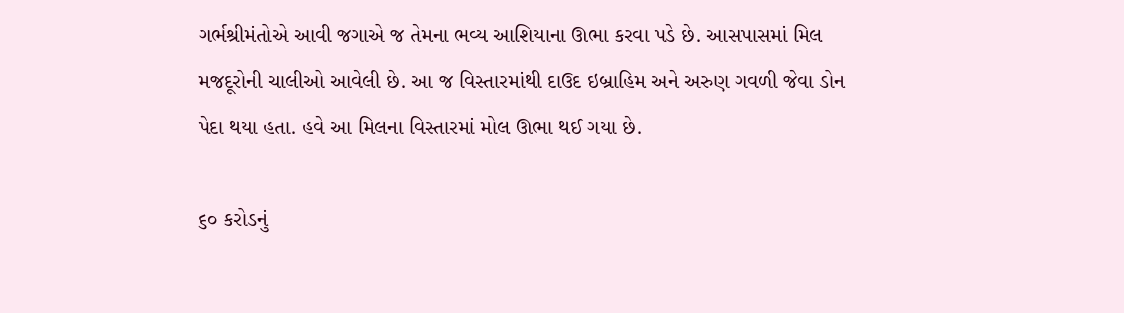ગર્ભશ્રીમંતોએ આવી જગાએ જ તેમના ભવ્ય આશિયાના ઊભા કરવા પડે છે. આસપાસમાં મિલ મજદૂરોની ચાલીઓ આવેલી છે. આ જ વિસ્તારમાંથી દાઉદ ઇબ્રાહિમ અને અરુણ ગવળી જેવા ડોન પેદા થયા હતા. હવે આ મિલના વિસ્તારમાં મોલ ઊભા થઈ ગયા છે.

૬૦ કરોડનું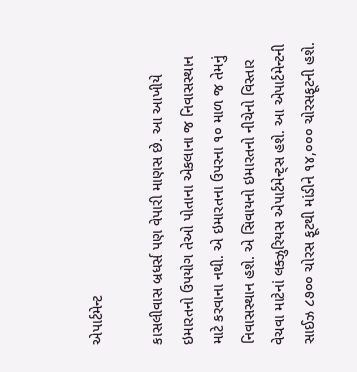એપાર્ટમેન્ટ

કાસલીવાસ બ્રધર્સ પણ વેપારી માણસ છે. આ આખીયે ઇમારતનો ઉપયોગ તેઓ પોતાના એકલાના જ નિવાસસ્થાન માટે કરવાના નથી. એ ઇમારતના ઉપરના ૧૦ માળ જ તેમનું નિવાસસ્થાન હશે. એ સિવાયનો ઇમારતનો નીચેનો વિસ્તાર વેચવા માટેનાં લક્ઝુરિયસ એપાર્ટમેન્ટ્સ હશે. આ એપાર્ટમેન્ટની સાઈઝ ૮૭૦૦ ચોરસ ફૂટથી માંડીને ૧૪,૦૦૦ ચોરસફૂટની હશે.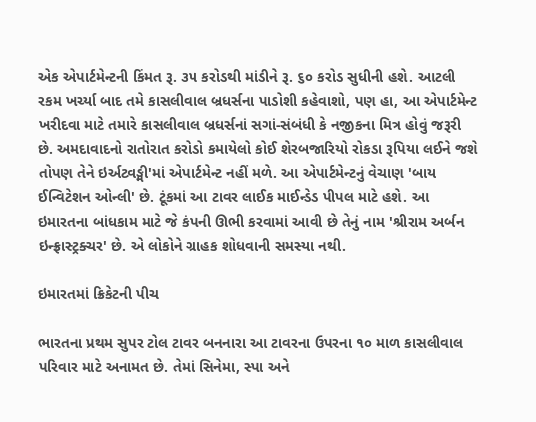એક એપાર્ટમેન્ટની કિંમત રૂ. ૩૫ કરોડથી માંડીને રૂ. ૬૦ કરોડ સુધીની હશે. આટલી રકમ ખર્ચ્યા બાદ તમે કાસલીવાલ બ્રધર્સના પાડોશી કહેવાશો, પણ હા, આ એપાર્ટમેન્ટ ખરીદવા માટે તમારે કાસલીવાલ બ્રધર્સનાં સગાં-સંબંધી કે નજીકના મિત્ર હોવું જરૂરી છે. અમદાવાદનો રાતોરાત કરોડો કમાયેલો કોઈ શેરબજારિયો રોકડા રૂપિયા લઈને જશે તોપણ તેને ઇર્અટ્વઙ્મી'માં એપાર્ટમેન્ટ નહીં મળે. આ એપાર્ટમેન્ટનું વેચાણ 'બાય ઈન્વિટેશન ઓન્લી' છે. ટૂંકમાં આ ટાવર લાઈક માઈન્ડેડ પીપલ માટે હશે. આ ઇમારતના બાંધકામ માટે જે કંપની ઊભી કરવામાં આવી છે તેનું નામ 'શ્રીરામ અર્બન ઇન્ફ્રાસ્ટ્રક્ચર' છે. એ લોકોને ગ્રાહક શોધવાની સમસ્યા નથી.

ઇમારતમાં ક્રિકેટની પીચ

ભારતના પ્રથમ સુપર ટોલ ટાવર બનનારા આ ટાવરના ઉપરના ૧૦ માળ કાસલીવાલ પરિવાર માટે અનામત છે. તેમાં સિનેમા, સ્પા અને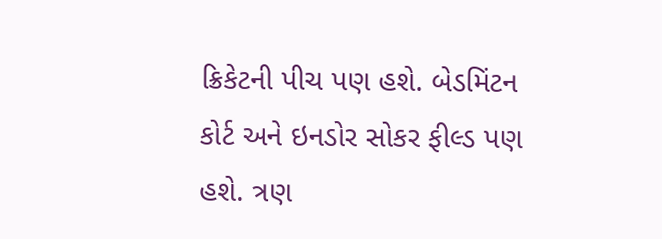ક્રિકેટની પીચ પણ હશે. બેડમિંટન કોર્ટ અને ઇનડોર સોકર ફીલ્ડ પણ હશે. ત્રણ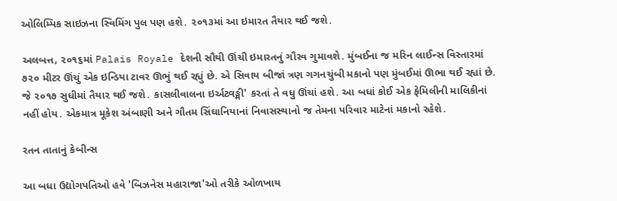ઓલિમ્પિક સાઇઝના સ્વિમિંગ પુલ પણ હશે. ૨૦૧૩માં આ ઇમારત તૈયાર થઈ જશે.

અલબત્ત, ૨૦૧૬માં Palais Royale દેશની સૌથી ઊંચી ઇમારતનું ગૌરવ ગુમાવશે. મુંબઈના જ મરિન લાઈન્સ વિસ્તારમાં ૭૨૦ મીટર ઊંચું એક ઇન્ડિયા ટાવર ઊભું થઈ રહ્યું છે. એ સિવાય બીજાં ત્રણ ગગનચુંબી મકાનો પણ મુંબઈમાં ઊભા થઈ રહ્યાં છે. જે ૨૦૧૭ સુધીમાં તૈયાર થઈ જશે. કાસલીવાલના ઇર્અટ્વઙ્મી' કરતાં તે વધુ ઊંચાં હશે. આ બધાં કોઈ એક ફેમિલીની માલિકીનાં નહીં હોય. એકમાત્ર મૂકેશ અંબાણી અને ગૌતમ સિંઘાનિયાનાં નિવાસસ્થાનો જ તેમના પરિવાર માટેનાં મકાનો રહેશે.

રતન તાતાનું કેબીન્સ

આ બધા ઉદ્યોગપતિઓ હવે 'બિઝનેસ મહારાજા'ઓ તરીકે ઓળખાય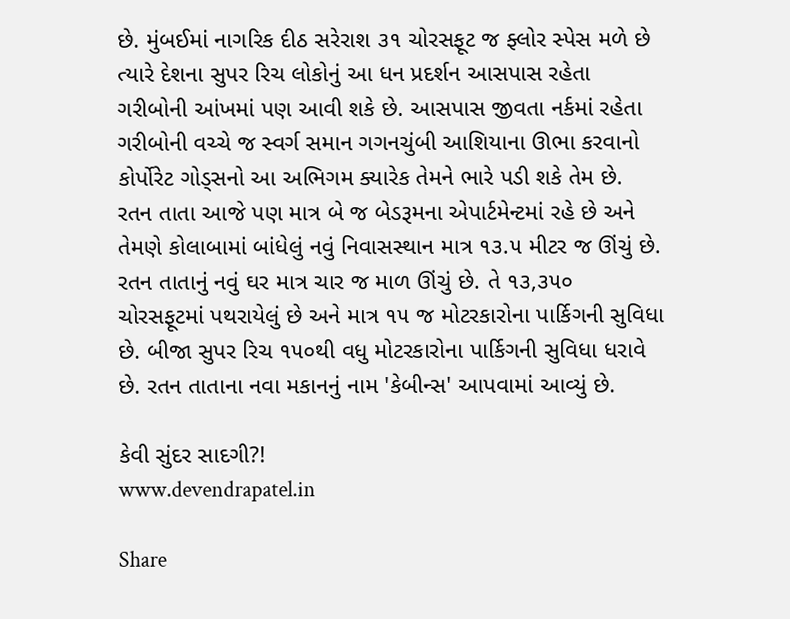છે. મુંબઈમાં નાગરિક દીઠ સરેરાશ ૩૧ ચોરસફૂટ જ ફ્લોર સ્પેસ મળે છે ત્યારે દેશના સુપર રિચ લોકોનું આ ધન પ્રદર્શન આસપાસ રહેતા ગરીબોની આંખમાં પણ આવી શકે છે. આસપાસ જીવતા નર્કમાં રહેતા ગરીબોની વચ્ચે જ સ્વર્ગ સમાન ગગનચુંબી આશિયાના ઊભા કરવાનો કોર્પોરેટ ગોડ્સનો આ અભિગમ ક્યારેક તેમને ભારે પડી શકે તેમ છે. રતન તાતા આજે પણ માત્ર બે જ બેડરૂમના એપાર્ટમેન્ટમાં રહે છે અને તેમણે કોલાબામાં બાંધેલું નવું નિવાસસ્થાન માત્ર ૧૩.૫ મીટર જ ઊંચું છે. રતન તાતાનું નવું ઘર માત્ર ચાર જ માળ ઊંચું છે. તે ૧૩,૩૫૦ ચોરસફૂટમાં પથરાયેલું છે અને માત્ર ૧૫ જ મોટરકારોના પાર્કિગની સુવિધા છે. બીજા સુપર રિચ ૧૫૦થી વધુ મોટરકારોના પાર્કિગની સુવિધા ધરાવે છે. રતન તાતાના નવા મકાનનું નામ 'કેબીન્સ' આપવામાં આવ્યું છે.

કેવી સુંદર સાદગી?!
www.devendrapatel.in

Share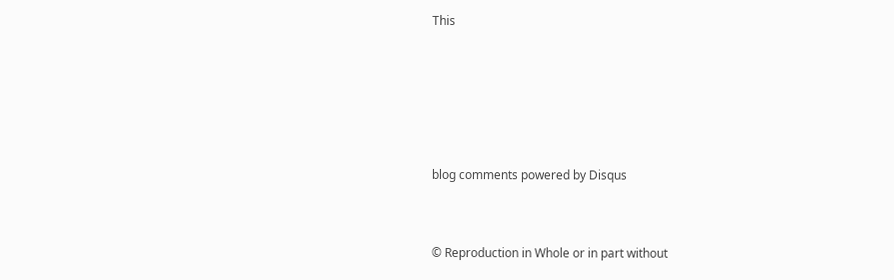This





blog comments powered by Disqus


© Reproduction in Whole or in part without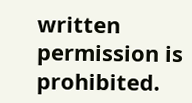written permission is prohibited.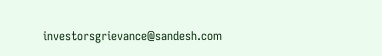investorsgrievance@sandesh.com